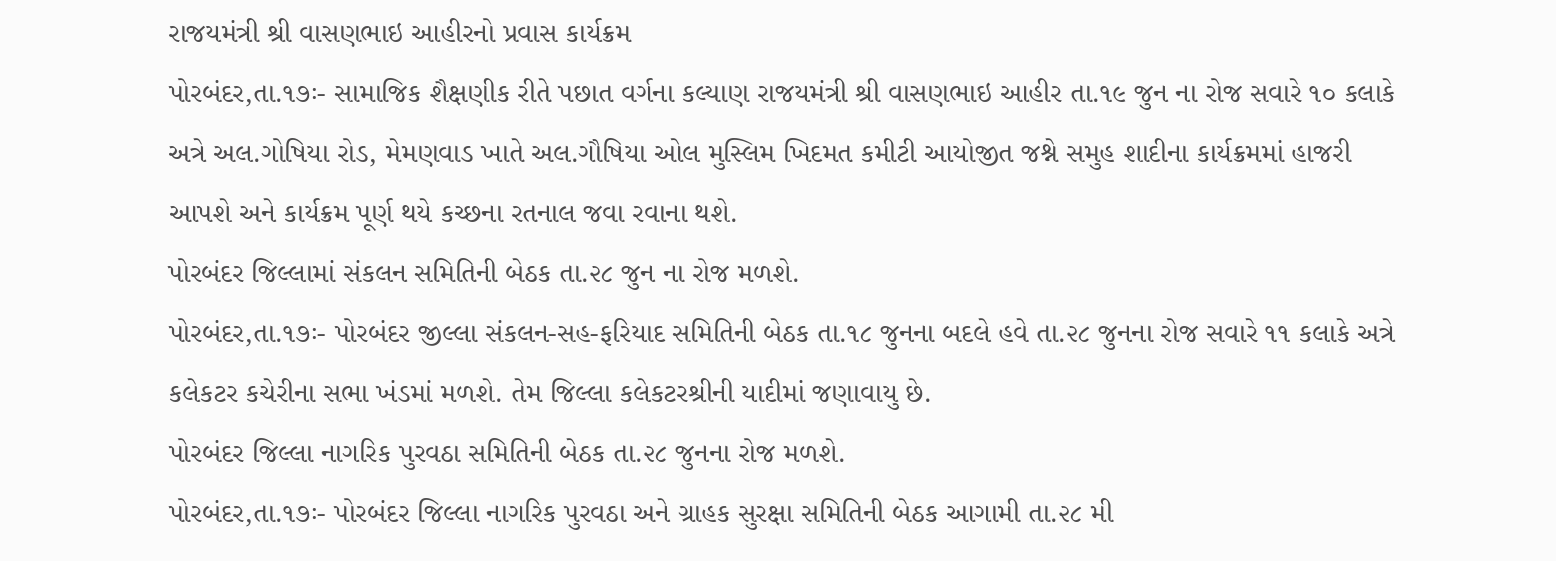રાજયમંત્રી શ્રી વાસણભાઇ આહીરનો પ્રવાસ કાર્યક્રમ
પોરબંદર,તા.૧૭ઃ- સામાજિક શૈક્ષણીક રીતે પછાત વર્ગના કલ્યાણ રાજયમંત્રી શ્રી વાસણભાઇ આહીર તા.૧૯ જુન ના રોજ સવારે ૧૦ કલાકે અત્રે અલ.ગોષિયા રોડ, મેમણવાડ ખાતે અલ.ગૌષિયા ઓલ મુસ્લિમ ખિદમત કમીટી આયોજીત જશ્ને સમુહ શાદીના કાર્યક્રમમાં હાજરી આપશે અને કાર્યક્રમ પૂર્ણ થયે કચ્છના રતનાલ જવા રવાના થશે.
પોરબંદર જિલ્લામાં સંકલન સમિતિની બેઠક તા.૨૮ જુન ના રોજ મળશે.
પોરબંદર,તા.૧૭ઃ- પોરબંદર જીલ્લા સંકલન-સહ-ફરિયાદ સમિતિની બેઠક તા.૧૮ જુનના બદલે હવે તા.૨૮ જુનના રોજ સવારે ૧૧ કલાકે અત્રે કલેકટર કચેરીના સભા ખંડમાં મળશે. તેમ જિલ્લા કલેકટરશ્રીની યાદીમાં જણાવાયુ છે.
પોરબંદર જિલ્લા નાગરિક પુરવઠા સમિતિની બેઠક તા.૨૮ જુનના રોજ મળશે.
પોરબંદર,તા.૧૭ઃ- પોરબંદર જિલ્લા નાગરિક પુરવઠા અને ગ્રાહક સુરક્ષા સમિતિની બેઠક આગામી તા.૨૮ મી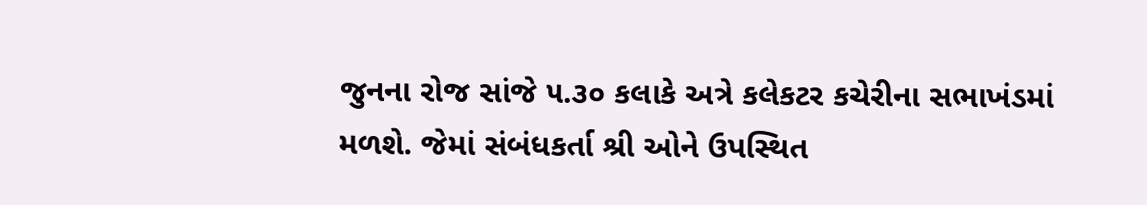જુનના રોજ સાંજે ૫.૩૦ કલાકે અત્રે કલેકટર કચેરીના સભાખંડમાં મળશે. જેમાં સંબંધકર્તા શ્રી ઓને ઉપસ્થિત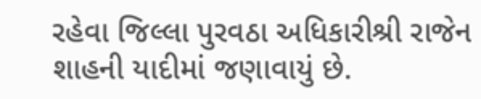રહેવા જિલ્લા પુરવઠા અધિકારીશ્રી રાજેન શાહની યાદીમાં જણાવાયું છે.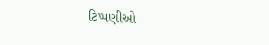ટિપ્પણીઓ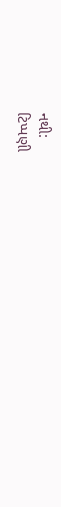નથી:
ટિપ્પણી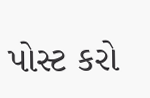પોસ્ટ કરો